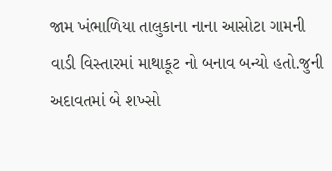જામ ખંભાળિયા તાલુકાના નાના આસોટા ગામની વાડી વિસ્તારમાં માથાકૂટ નો બનાવ બન્યો હતો.જુની અદાવતમાં બે શખ્સો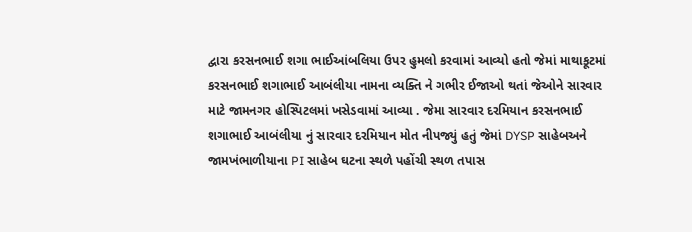દ્વારા કરસનભાઈ શગા ભાઈઆંબલિયા ઉપર હુમલો કરવામાં આવ્યો હતો જેમાં માથાકૂટમાં કરસનભાઈ શગાભાઈ આબંલીયા નામના વ્યક્તિ ને ગભીર ઈજાઓ થતાં જેઓને સારવાર માટે જામનગર હોસ્પિટલમાં ખસેડવામાં આવ્યા . જેમા સારવાર દરમિયાન કરસનભાઈ શગાભાઈ આબંલીયા નું સારવાર દરમિયાન મોત નીપજ્યું હતું જેમાં DYSP સાહેબઅને જામખંભાળીયાના PI સાહેબ ઘટના સ્થળે પહોંચી સ્થળ તપાસ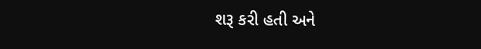શરૂ કરી હતી અને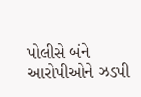પોલીસે બંને આરોપીઓને ઝડપી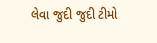લેવા જુદી જુદી ટીમો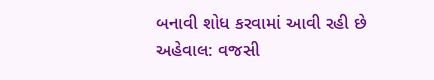બનાવી શોધ કરવામાં આવી રહી છે
અહેવાલ: વજસી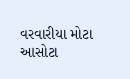વરવારીયા મોટા આસોટા